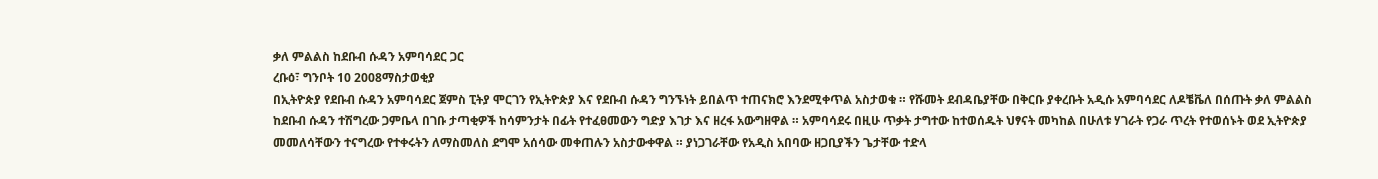ቃለ ምልልስ ከደቡብ ሱዳን አምባሳደር ጋር
ረቡዕ፣ ግንቦት 10 2008ማስታወቂያ
በኢትዮጵያ የደቡብ ሱዳን አምባሳደር ጀምስ ፒትያ ሞርገን የኢትዮጵያ እና የደቡብ ሱዳን ግንኙነት ይበልጥ ተጠናክሮ እንደሚቀጥል አስታወቁ ። የሹመት ደብዳቤያቸው በቅርቡ ያቀረቡት አዲሱ አምባሳደር ለዶቼቬለ በሰጡት ቃለ ምልልስ ከደቡብ ሱዳን ተሽግረው ጋምቤላ በገቡ ታጣቂዎች ከሳምንታት በፊት የተፈፀመውን ግድያ እገታ እና ዘረፋ አውግዘዋል ። አምባሳደሩ በዚሁ ጥቃት ታግተው ከተወሰዱት ህፃናት መካከል በሁለቱ ሃገራት የጋራ ጥረት የተወሰኑት ወደ ኢትዮጵያ መመለሳቸውን ተናግረው የተቀሩትን ለማስመለስ ደግሞ አሰሳው መቀጠሉን አስታውቀዋል ። ያነጋገራቸው የአዲስ አበባው ዘጋቢያችን ጌታቸው ተድላ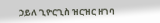ኃይለ ጊዮርጊስ ዝርዝር ዘገባ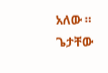አለው ።
ጌታቸው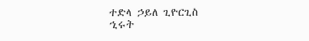ተድላ ኃይለ ጊዮርጊስ
ኂሩት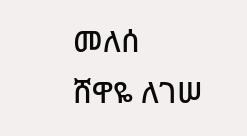መለሰ
ሸዋዬ ለገሠ